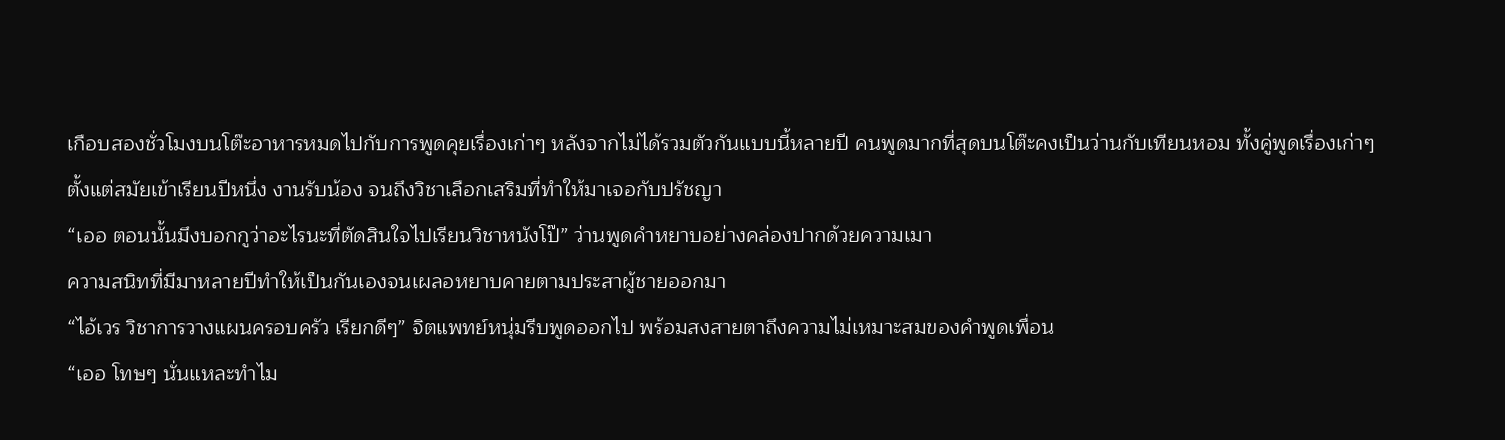เกือบสองชั่วโมงบนโต๊ะอาหารหมดไปกับการพูดคุยเรื่องเก่าๆ หลังจากไม่ได้รวมตัวกันแบบนี้หลายปี คนพูดมากที่สุดบนโต๊ะคงเป็นว่านกับเทียนหอม ทั้งคู่พูดเรื่องเก่าๆ ตั้งแต่สมัยเข้าเรียนปีหนึ่ง งานรับน้อง จนถึงวิชาเลือกเสริมที่ทำให้มาเจอกับปรัชญา
“เออ ตอนนั้นมึงบอกกูว่าอะไรนะที่ตัดสินใจไปเรียนวิชาหนังโป๊” ว่านพูดคำหยาบอย่างคล่องปากด้วยความเมา
ความสนิทที่มีมาหลายปีทำให้เป็นกันเองจนเผลอหยาบคายตามประสาผู้ชายออกมา
“ไอ้เวร วิชาการวางแผนครอบครัว เรียกดีๆ” จิตแพทย์หนุ่มรีบพูดออกไป พร้อมสงสายตาถึงความไม่เหมาะสมของคำพูดเพื่อน
“เออ โทษๆ นั่นแหละทำไม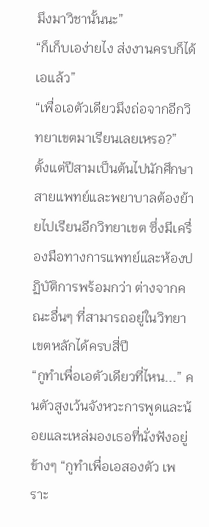มึงมาวิชานั้นนะ”
“ก็เก็บเอง่ายไง ส่งงานครบก็ได้เอแล้ว”
“เพื่อเอตัวเดียวมึงถ่อจากอีกวิทยาเขตมาเรียนเลยเหรอ?”
ตั้งแต่ปีสามเป็นต้นไปนักศึกษาสายแพทย์และพยาบาลต้องย้ายไปเรียนอีกวิทยาเขต ซึ่งมีเครื่องมือทางการแพทย์และห้องปฏิบัติการพร้อมกว่า ต่างจากคณะอื่นๆ ที่สามารถอยู่ในวิทยาเขตหลักได้ครบสี่ปี
“กูทำเพื่อเอตัวเดียวที่ไหน...” คนตัวสูงเว้นจังหวะการพูดและน้อยและเหล่มองเธอที่นั่งฟังอยู่ข้างๆ “กูทำเพื่อเอสองตัว เพราะ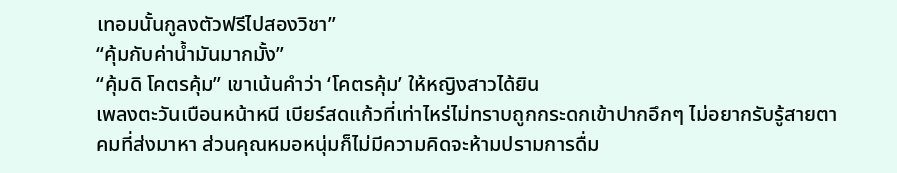เทอมนั้นกูลงตัวฟรีไปสองวิชา”
“คุ้มกับค่าน้ำมันมากมั้ง”
“คุ้มดิ โคตรคุ้ม” เขาเน้นคำว่า ‘โคตรคุ้ม’ ให้หญิงสาวได้ยิน
เพลงตะวันเบือนหน้าหนี เบียร์สดแก้วที่เท่าไหร่ไม่ทราบถูกกระดกเข้าปากอึกๆ ไม่อยากรับรู้สายตาคมที่ส่งมาหา ส่วนคุณหมอหนุ่มก็ไม่มีความคิดจะห้ามปรามการดื่ม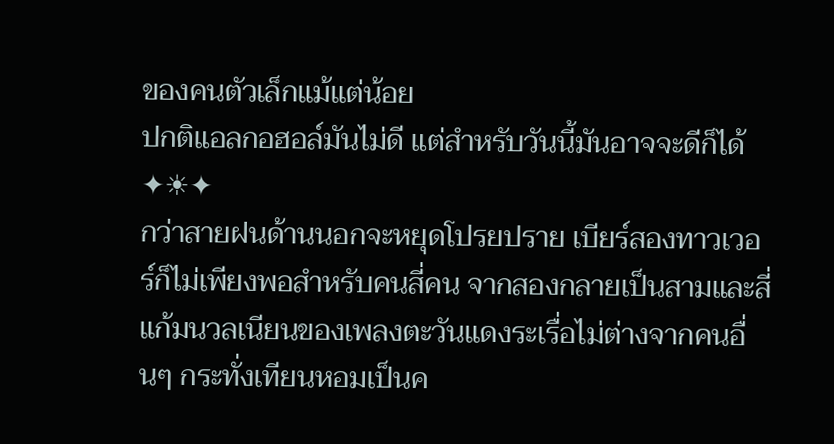ของคนตัวเล็กแม้แต่น้อย
ปกติแอลกอฮอล์มันไม่ดี แต่สำหรับวันนี้มันอาจจะดีก็ได้
✦☀✦
กว่าสายฝนด้านนอกจะหยุดโปรยปราย เบียร์สองทาวเวอร์ก็ไม่เพียงพอสำหรับคนสี่คน จากสองกลายเป็นสามและสี่ แก้มนวลเนียนของเพลงตะวันแดงระเรื่อไม่ต่างจากคนอื่นๆ กระทั่งเทียนหอมเป็นค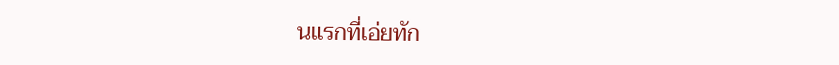นแรกที่เอ่ยทัก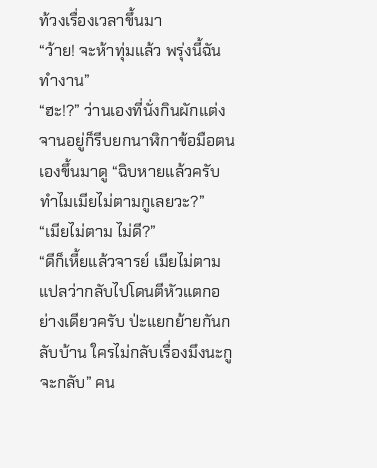ท้วงเรื่องเวลาขึ้นมา
“ว้าย! จะห้าทุ่มแล้ว พรุ่งนี้ฉันทำงาน”
“ฮะ!?” ว่านเองที่นั่งกินผักแต่งจานอยู่ก็รีบยกนาฬิกาข้อมือตนเองขึ้นมาดู “ฉิบหายแล้วครับ ทำไมเมียไม่ตามกูเลยวะ?”
“เมียไม่ตาม ไม่ดี?”
“ดีก็เหี้ยแล้วจารย์ เมียไม่ตามแปลว่ากลับไปโดนตีหัวแตกอย่างเดียวครับ ป่ะแยกย้ายกันกลับบ้าน ใครไม่กลับเรื่องมึงนะกูจะกลับ” คน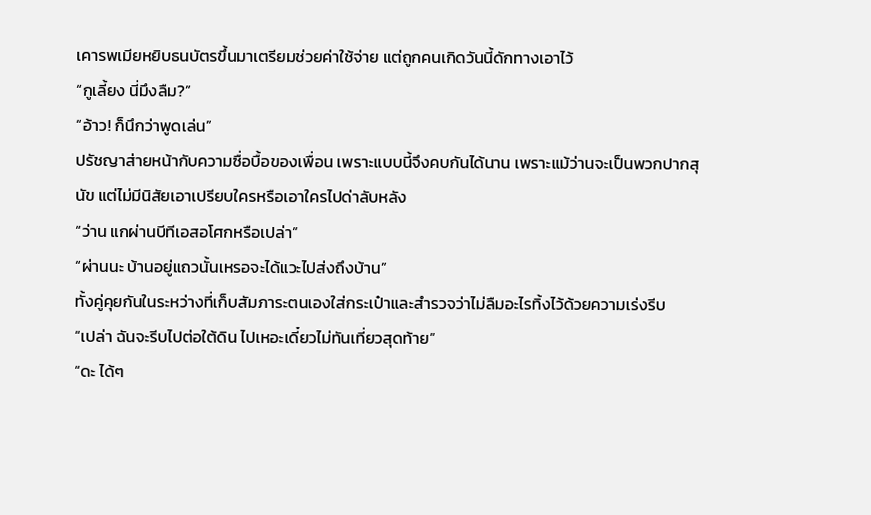เคารพเมียหยิบธนบัตรขึ้นมาเตรียมช่วยค่าใช้จ่าย แต่ถูกคนเกิดวันนี้ดักทางเอาไว้
“กูเลี้ยง นี่มึงลืม?”
“อ้าว! ก็นึกว่าพูดเล่น”
ปรัชญาส่ายหน้ากับความซื่อบื้อของเพื่อน เพราะแบบนี้จึงคบกันได้นาน เพราะแม้ว่านจะเป็นพวกปากสุนัข แต่ไม่มีนิสัยเอาเปรียบใครหรือเอาใครไปด่าลับหลัง
“ว่าน แกผ่านบีทีเอสอโศกหรือเปล่า”
“ผ่านนะ บ้านอยู่แถวนั้นเหรอจะได้แวะไปส่งถึงบ้าน”
ทั้งคู่คุยกันในระหว่างที่เก็บสัมภาระตนเองใส่กระเป๋าและสำรวจว่าไม่ลืมอะไรทิ้งไว้ด้วยความเร่งรีบ
“เปล่า ฉันจะรีบไปต่อใต้ดิน ไปเหอะเดี๋ยวไม่ทันเที่ยวสุดท้าย”
“ดะ ได้ๆ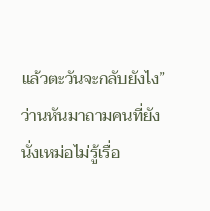แล้วตะวันจะกลับยังไง” ว่านหันมาถามคนที่ยังนั่งเหม่อไม่รู้เรื่อ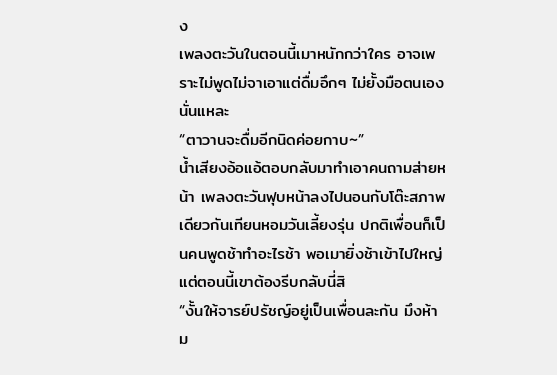ง
เพลงตะวันในตอนนี้เมาหนักกว่าใคร อาจเพราะไม่พูดไม่จาเอาแต่ดื่มอึกๆ ไม่ยั้งมือตนเองนั่นแหละ
“ตาวานจะดื่มอีกนิดค่อยกาบ~”
น้ำเสียงอ้อแอ้ตอบกลับมาทำเอาคนถามส่ายหน้า เพลงตะวันฟุบหน้าลงไปนอนกับโต๊ะสภาพเดียวกันเทียนหอมวันเลี้ยงรุ่น ปกติเพื่อนก็เป็นคนพูดช้าทำอะไรช้า พอเมายิ่งช้าเข้าไปใหญ่
แต่ตอนนี้เขาต้องรีบกลับนี่สิ
“งั้นให้จารย์ปรัชญ์อยู่เป็นเพื่อนละกัน มึงห้าม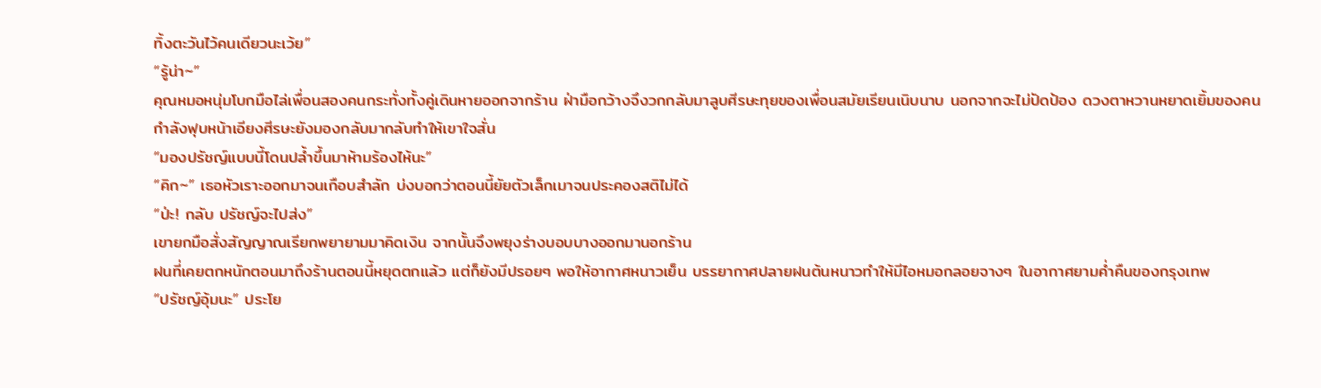ทิ้งตะวันไว้คนเดียวนะเว้ย”
“รู้น่า~”
คุณหมอหนุ่มโบกมือไล่เพื่อนสองคนกระทั่งทั้งคู่เดินหายออกจากร้าน ฝ่ามือกว้างจึงวกกลับมาลูบศีรษะทุยของเพื่อนสมัยเรียนเนิบนาบ นอกจากจะไม่ปัดป้อง ดวงตาหวานหยาดเยิ้มของคนกำลังฟุบหน้าเอียงศีรษะยังมองกลับมากลับทำให้เขาใจสั่น
“มองปรัชญ์แบบนี้โดนปล้ำขึ้นมาห้ามร้องไห้นะ”
“คิก~” เธอหัวเราะออกมาจนเกือบสำลัก บ่งบอกว่าตอนนี้ยัยตัวเล็กเมาจนประคองสติไม่ได้
“ป่ะ! กลับ ปรัชญ์จะไปส่ง”
เขายกมือสั่งสัญญาณเรียกพยายามมาคิดเงิน จากนั้นจึงพยุงร่างบอบบางออกมานอกร้าน
ฝนที่เคยตกหนักตอนมาถึงร้านตอนนี้หยุดตกแล้ว แต่ก็ยังมีปรอยๆ พอให้อากาศหนาวเย็น บรรยากาศปลายฝนต้นหนาวทำให้มีไอหมอกลอยจางๆ ในอากาศยามค่ำคืนของกรุงเทพ
“ปรัชญ์อุ้มนะ” ประโย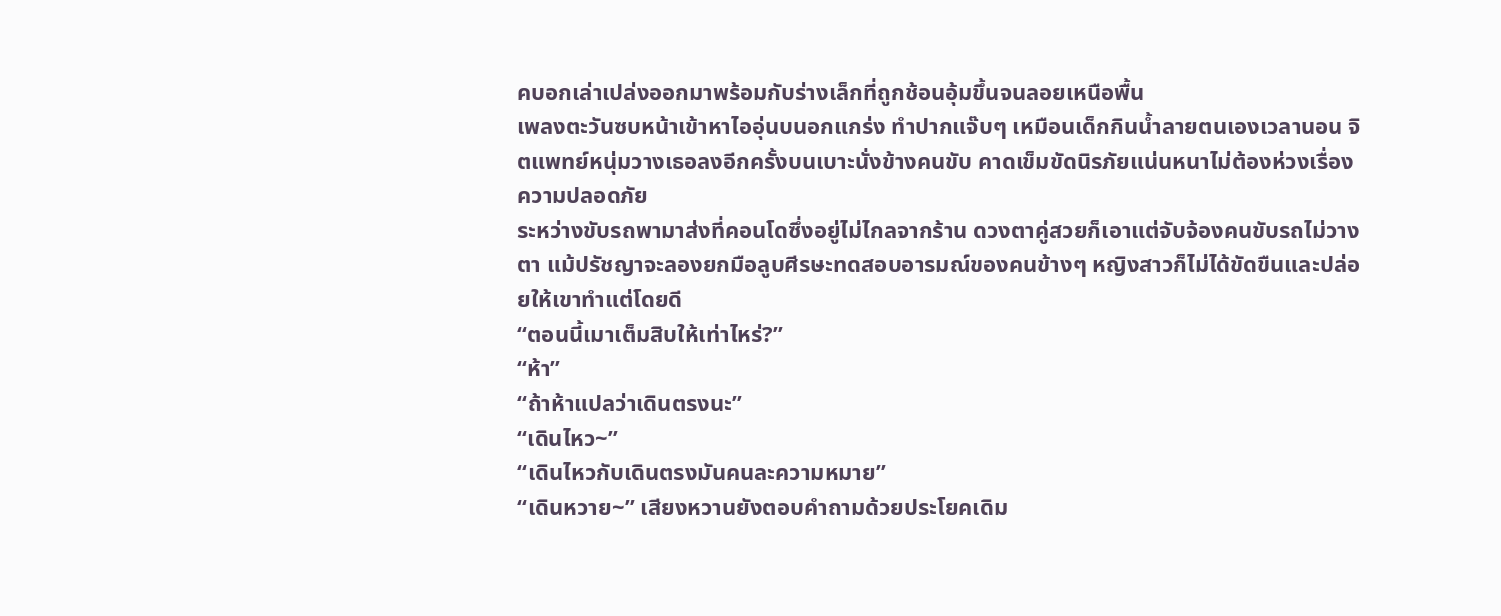คบอกเล่าเปล่งออกมาพร้อมกับร่างเล็กที่ถูกช้อนอุ้มขึ้นจนลอยเหนือพื้น
เพลงตะวันซบหน้าเข้าหาไออุ่นบนอกแกร่ง ทำปากแจ๊บๆ เหมือนเด็กกินน้ำลายตนเองเวลานอน จิตแพทย์หนุ่มวางเธอลงอีกครั้งบนเบาะนั่งข้างคนขับ คาดเข็มขัดนิรภัยแน่นหนาไม่ต้องห่วงเรื่องความปลอดภัย
ระหว่างขับรถพามาส่งที่คอนโดซึ่งอยู่ไม่ไกลจากร้าน ดวงตาคู่สวยก็เอาแต่จับจ้องคนขับรถไม่วางตา แม้ปรัชญาจะลองยกมือลูบศีรษะทดสอบอารมณ์ของคนข้างๆ หญิงสาวก็ไม่ได้ขัดขืนและปล่อยให้เขาทำแต่โดยดี
“ตอนนี้เมาเต็มสิบให้เท่าไหร่?”
“ห้า”
“ถ้าห้าแปลว่าเดินตรงนะ”
“เดินไหว~”
“เดินไหวกับเดินตรงมันคนละความหมาย”
“เดินหวาย~” เสียงหวานยังตอบคำถามด้วยประโยคเดิม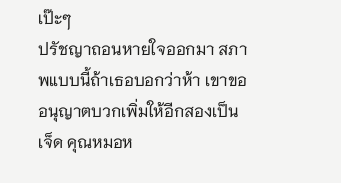เป๊ะๆ
ปรัชญาถอนหายใจออกมา สภาพแบบนี้ถ้าเธอบอกว่าห้า เขาขออนุญาตบวกเพิ่มให้อีกสองเป็นเจ็ด คุณหมอห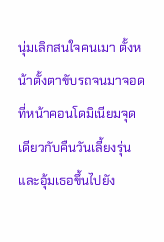นุ่มเลิกสนใจคนเมา ตั้งหน้าตั้งตาขับรถจนมาจอดที่หน้าคอนโดมิเนียมจุดเดียวกับคืนวันเลี้ยงรุ่น และอุ้มเธอขึ้นไปยัง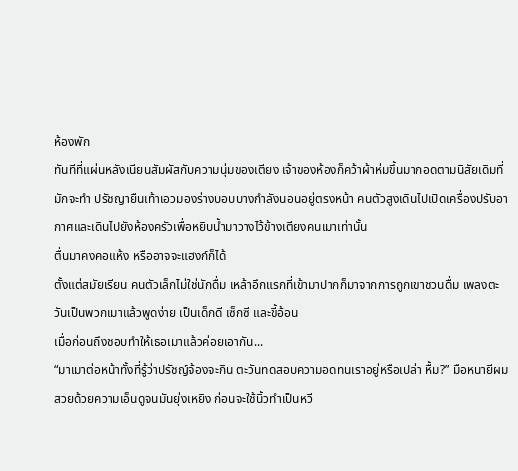ห้องพัก
ทันทีที่แผ่นหลังเนียนสัมผัสกับความนุ่มของเตียง เจ้าของห้องก็คว้าผ้าห่มขึ้นมากอดตามนิสัยเดิมที่มักจะทำ ปรัชญายืนเท้าเอวมองร่างบอบบางกำลังนอนอยู่ตรงหน้า คนตัวสูงเดินไปเปิดเครื่องปรับอากาศและเดินไปยังห้องครัวเพื่อหยิบน้ำมาวางไว้ข้างเตียงคนเมาเท่านั้น
ตื่นมาคงคอแห้ง หรืออาจจะแฮงก์ก็ได้
ตั้งแต่สมัยเรียน คนตัวเล็กไม่ใช่นักดื่ม เหล้าอึกแรกที่เข้ามาปากก็มาจากการถูกเขาชวนดื่ม เพลงตะวันเป็นพวกเมาแล้วพูดง่าย เป็นเด็กดี เซ็กซี และขี้อ้อน
เมื่อก่อนถึงชอบทำให้เธอเมาแล้วค่อยเอากัน...
“มาเมาต่อหน้าทั้งที่รู้ว่าปรัชญ์จ้องจะกิน ตะวันทดสอบความอดทนเราอยู่หรือเปล่า หื้ม?” มือหนายีผมสวยด้วยความเอ็นดูจนมันยุ่งเหยิง ก่อนจะใช้นิ้วทำเป็นหวี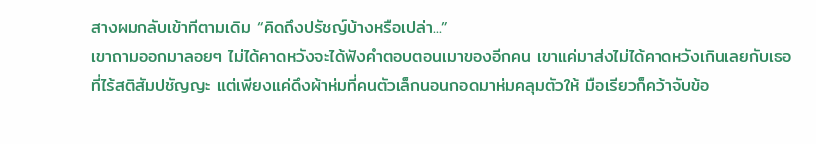สางผมกลับเข้าทีตามเดิม “คิดถึงปรัชญ์บ้างหรือเปล่า...”
เขาถามออกมาลอยๆ ไม่ได้คาดหวังจะได้ฟังคำตอบตอนเมาของอีกคน เขาแค่มาส่งไม่ได้คาดหวังเกินเลยกับเธอที่ไร้สติสัมปชัญญะ แต่เพียงแค่ดึงผ้าห่มที่คนตัวเล็กนอนกอดมาห่มคลุมตัวให้ มือเรียวก็คว้าจับข้อ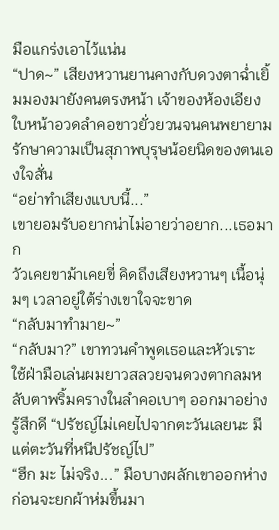มือแกร่งเอาไว้แน่น
“ปาด~” เสียงหวานยานคางกับดวงตาฉ่ำเยิ้มมองมายังคนตรงหน้า เจ้าของห้องเอียงใบหน้าอวดลำคอขาวยั่วยวนจนคนพยายามรักษาความเป็นสุภาพบุรุษน้อยนิดของตนเองใจสั่น
“อย่าทำเสียงแบบนี้...”
เขายอมรับอยากน่าไม่อายว่าอยาก...เธอมาก
วัวเคยขาม้าเคยขี่ คิดถึงเสียงหวานๆ เนื้อนุ่มๆ เวลาอยู่ใต้ร่างเขาใจจะขาด
“กลับมาทำมาย~”
“กลับมา?” เขาทวนคำพูดเธอและหัวเราะ ใช้ฝ่ามือเล่นผมยาวสลวยจนดวงตากลมหลับตาพริ้มครางในลำคอเบาๆ ออกมาอย่างรู้สึกดี “ปรัชญ์ไม่เคยไปจากตะวันเลยนะ มีแต่ตะวันที่หนีปรัชญ์ไป”
“ฮึก มะ ไม่จริง...” มือบางผลักเขาออกห่างก่อนจะยกผ้าห่มขึ้นมา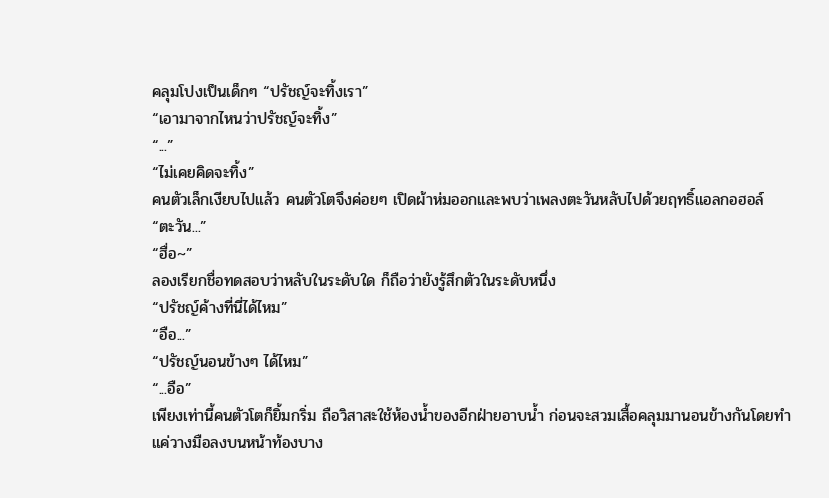คลุมโปงเป็นเด็กๆ “ปรัชญ์จะทิ้งเรา”
“เอามาจากไหนว่าปรัชญ์จะทิ้ง”
“...”
“ไม่เคยคิดจะทิ้ง”
คนตัวเล็กเงียบไปแล้ว คนตัวโตจึงค่อยๆ เปิดผ้าห่มออกและพบว่าเพลงตะวันหลับไปด้วยฤทธิ์แอลกอฮอล์
“ตะวัน...”
“ฮื่อ~”
ลองเรียกชื่อทดสอบว่าหลับในระดับใด ก็ถือว่ายังรู้สึกตัวในระดับหนึ่ง
“ปรัชญ์ค้างที่นี่ได้ไหม”
“อือ...”
“ปรัชญ์นอนข้างๆ ได้ไหม”
“...อือ”
เพียงเท่านี้คนตัวโตก็ยิ้มกริ่ม ถือวิสาสะใช้ห้องน้ำของอีกฝ่ายอาบน้ำ ก่อนจะสวมเสื้อคลุมมานอนข้างกันโดยทำแค่วางมือลงบนหน้าท้องบาง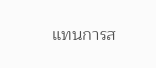แทนการส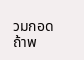วมกอด
ถ้าพ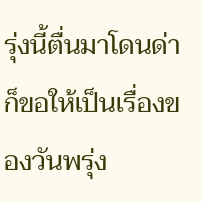รุ่งนี้ตื่นมาโดนด่า ก็ขอให้เป็นเรื่องของวันพรุ่ง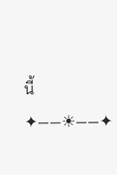นี้
✦——☀——✦